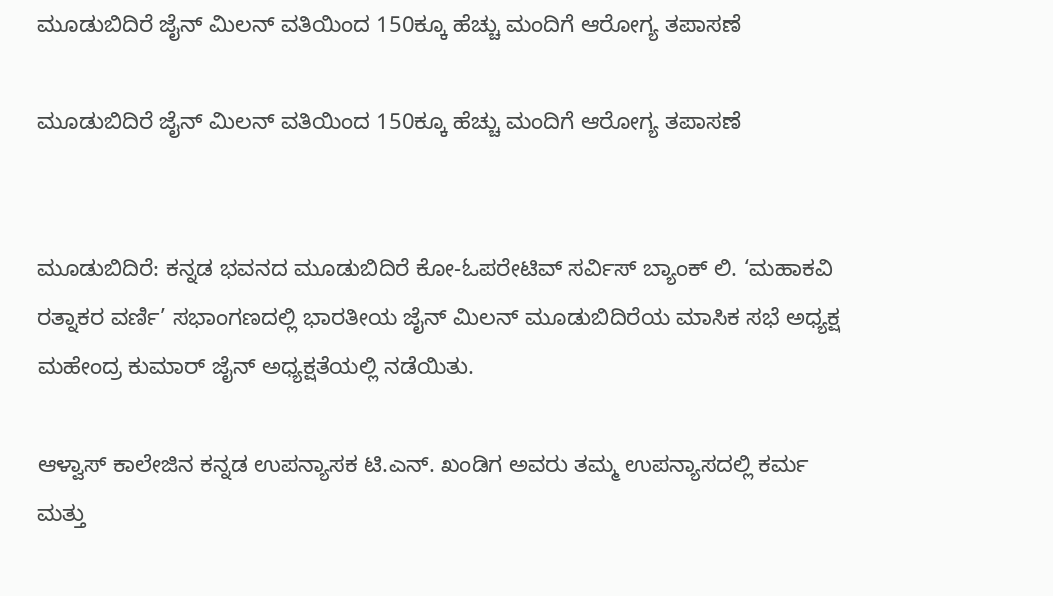ಮೂಡುಬಿದಿರೆ ಜೈನ್ ಮಿಲನ್ ವತಿಯಿಂದ 150ಕ್ಕೂ ಹೆಚ್ಚು ಮಂದಿಗೆ ಆರೋಗ್ಯ ತಪಾಸಣೆ

ಮೂಡುಬಿದಿರೆ ಜೈನ್ ಮಿಲನ್ ವತಿಯಿಂದ 150ಕ್ಕೂ ಹೆಚ್ಚು ಮಂದಿಗೆ ಆರೋಗ್ಯ ತಪಾಸಣೆ


ಮೂಡುಬಿದಿರೆ: ಕನ್ನಡ ಭವನದ ಮೂಡುಬಿದಿರೆ ಕೋ-ಓಪರೇಟಿವ್ ಸರ್ವಿಸ್ ಬ್ಯಾಂಕ್ ಲಿ. ‘ಮಹಾಕವಿ ರತ್ನಾಕರ ವರ್ಣಿ’ ಸಭಾಂಗಣದಲ್ಲಿ ಭಾರತೀಯ ಜೈನ್ ಮಿಲನ್ ಮೂಡುಬಿದಿರೆಯ ಮಾಸಿಕ ಸಭೆ ಅಧ್ಯಕ್ಷ ಮಹೇಂದ್ರ ಕುಮಾರ್ ಜೈನ್ ಅಧ್ಯಕ್ಷತೆಯಲ್ಲಿ ನಡೆಯಿತು.

ಆಳ್ವಾಸ್ ಕಾಲೇಜಿನ ಕನ್ನಡ ಉಪನ್ಯಾಸಕ ಟಿ.ಎನ್. ಖಂಡಿಗ ಅವರು ತಮ್ಮ ಉಪನ್ಯಾಸದಲ್ಲಿ ಕರ್ಮ ಮತ್ತು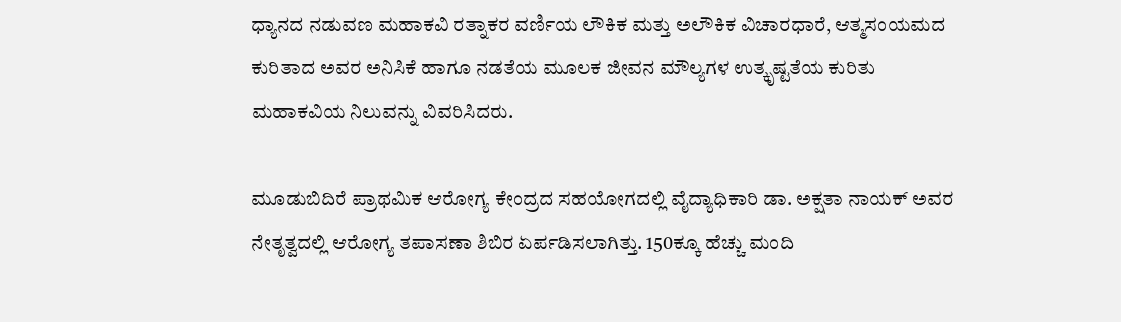ಧ್ಯಾನದ ನಡುವಣ ಮಹಾಕವಿ ರತ್ನಾಕರ ವರ್ಣಿಯ ಲೌಕಿಕ ಮತ್ತು ಅಲೌಕಿಕ ವಿಚಾರಧಾರೆ, ಆತ್ಮಸಂಯಮದ ಕುರಿತಾದ ಅವರ ಅನಿಸಿಕೆ ಹಾಗೂ ನಡತೆಯ ಮೂಲಕ ಜೀವನ ಮೌಲ್ಯಗಳ ಉತ್ಕೃಷ್ಟತೆಯ ಕುರಿತು ಮಹಾಕವಿಯ ನಿಲುವನ್ನು ವಿವರಿಸಿದರು.

ಮೂಡುಬಿದಿರೆ ಪ್ರಾಥಮಿಕ ಆರೋಗ್ಯ ಕೇಂದ್ರದ ಸಹಯೋಗದಲ್ಲಿ ವೈದ್ಯಾಧಿಕಾರಿ ಡಾ. ಅಕ್ಷತಾ ನಾಯಕ್ ಅವರ ನೇತೃತ್ವದಲ್ಲಿ ಆರೋಗ್ಯ ತಪಾಸಣಾ ಶಿಬಿರ ಏರ್ಪಡಿಸಲಾಗಿತ್ತು. 150ಕ್ಕೂ ಹೆಚ್ಚು ಮಂದಿ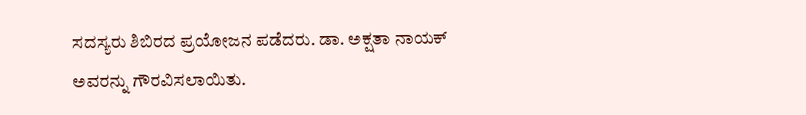ಸದಸ್ಯರು ಶಿಬಿರದ ಪ್ರಯೋಜನ ಪಡೆದರು. ಡಾ. ಅಕ್ಷತಾ ನಾಯಕ್ ಅವರನ್ನು ಗೌರವಿಸಲಾಯಿತು.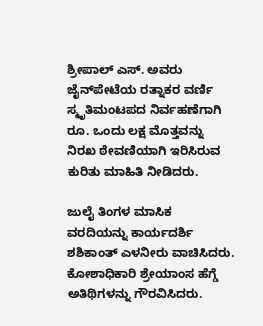ಶ್ರೀಪಾಲ್ ಎಸ್. ಅವರು ಜೈನ್‌ಪೇಟೆಯ ರತ್ನಾಕರ ವರ್ಣಿ ಸ್ಮೃತಿಮಂಟಪದ ನಿರ್ವಹಣೆಗಾಗಿ ರೂ. ಒಂದು ಲಕ್ಷ ಮೊತ್ತವನ್ನು ನಿರಖ ಠೇವಣಿಯಾಗಿ ಇರಿಸಿರುವ ಕುರಿತು ಮಾಹಿತಿ ನೀಡಿದರು.

ಜುಲೈ ತಿಂಗಳ ಮಾಸಿಕ ವರದಿಯನ್ನು ಕಾರ್ಯದರ್ಶಿ  ಶಶಿಕಾಂತ್ ಎಳನೀರು ವಾಚಿಸಿದರು. ಕೋಶಾಧಿಕಾರಿ ಶ್ರೇಯಾಂಸ ಹೆಗ್ಡೆ ಅತಿಥಿಗಳನ್ನು ಗೌರವಿಸಿದರು.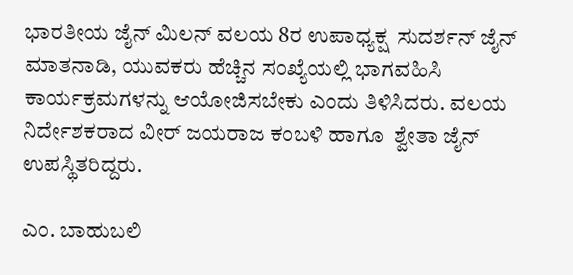ಭಾರತೀಯ ಜೈನ್ ಮಿಲನ್ ವಲಯ 8ರ ಉಪಾಧ್ಯಕ್ಷ  ಸುದರ್ಶನ್ ಜೈನ್ ಮಾತನಾಡಿ, ಯುವಕರು ಹೆಚ್ಚಿನ ಸಂಖ್ಯೆಯಲ್ಲಿ ಭಾಗವಹಿಸಿ ಕಾರ್ಯಕ್ರಮಗಳನ್ನು ಆಯೋಜಿಸಬೇಕು ಎಂದು ತಿಳಿಸಿದರು. ವಲಯ ನಿರ್ದೇಶಕರಾದ ವೀರ್ ಜಯರಾಜ ಕಂಬಳಿ ಹಾಗೂ  ಶ್ವೇತಾ ಜೈನ್ ಉಪಸ್ಥಿತರಿದ್ದರು.

ಎಂ. ಬಾಹುಬಲಿ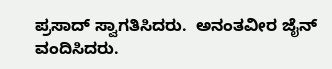ಪ್ರಸಾದ್ ಸ್ವಾಗತಿಸಿದರು.  ಅನಂತವೀರ ಜೈನ್ ವಂದಿಸಿದರು.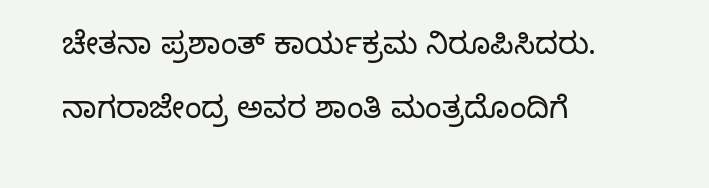ಚೇತನಾ ಪ್ರಶಾಂತ್ ಕಾರ್ಯಕ್ರಮ ನಿರೂಪಿಸಿದರು. ನಾಗರಾಜೇಂದ್ರ ಅವರ ಶಾಂತಿ ಮಂತ್ರದೊಂದಿಗೆ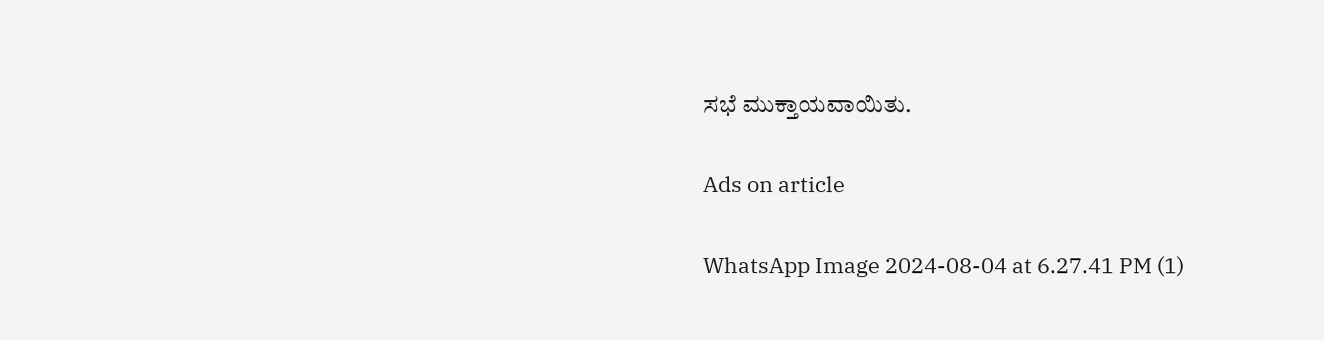ಸಭೆ ಮುಕ್ತಾಯವಾಯಿತು.

Ads on article

WhatsApp Image 2024-08-04 at 6.27.41 PM (1)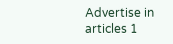Advertise in articles 1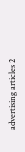advertising articles 2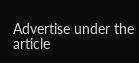Advertise under the article